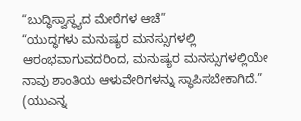“ಬುದ್ಧಿಸ್ವಾಸ್ಥ್ಯದ ಮೇರೆಗಳ ಆಚೆ”
“ಯುದ್ಧಗಳು ಮನುಷ್ಯರ ಮನಸ್ಸುಗಳಲ್ಲಿ ಆರಂಭವಾಗುವದರಿಂದ, ಮನುಷ್ಯರ ಮನಸ್ಸುಗಳಲ್ಲಿಯೇ ನಾವು ಶಾಂತಿಯ ಆಳುವೇರಿಗಳನ್ನು ಸ್ಥಾಪಿಸಬೇಕಾಗಿದೆ.” (ಯುಎನ್ನ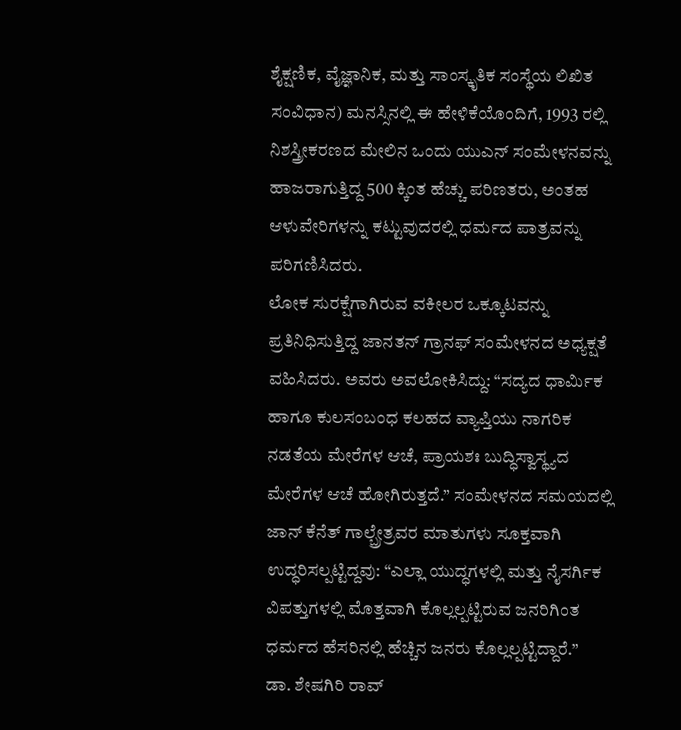ಶೈಕ್ಷಣಿಕ, ವೈಜ್ಞಾನಿಕ, ಮತ್ತು ಸಾಂಸ್ಕೃತಿಕ ಸಂಸ್ಥೆಯ ಲಿಖಿತ ಸಂವಿಧಾನ) ಮನಸ್ಸಿನಲ್ಲಿ ಈ ಹೇಳಿಕೆಯೊಂದಿಗೆ, 1993 ರಲ್ಲಿ ನಿಶಸ್ತ್ರೀಕರಣದ ಮೇಲಿನ ಒಂದು ಯುಎನ್ ಸಂಮೇಳನವನ್ನು ಹಾಜರಾಗುತ್ತಿದ್ದ 500 ಕ್ಕಿಂತ ಹೆಚ್ಚು ಪರಿಣತರು, ಅಂತಹ ಆಳುವೇರಿಗಳನ್ನು ಕಟ್ಟುವುದರಲ್ಲಿ ಧರ್ಮದ ಪಾತ್ರವನ್ನು ಪರಿಗಣಿಸಿದರು.
ಲೋಕ ಸುರಕ್ಷೆಗಾಗಿರುವ ವಕೀಲರ ಒಕ್ಕೂಟವನ್ನು ಪ್ರತಿನಿಧಿಸುತ್ತಿದ್ದ ಜಾನತನ್ ಗ್ರಾನಫ್ ಸಂಮೇಳನದ ಅಧ್ಯಕ್ಷತೆ ವಹಿಸಿದರು. ಅವರು ಅವಲೋಕಿಸಿದ್ದು: “ಸದ್ಯದ ಧಾರ್ಮಿಕ ಹಾಗೂ ಕುಲಸಂಬಂಧ ಕಲಹದ ವ್ಯಾಪ್ತಿಯು ನಾಗರಿಕ ನಡತೆಯ ಮೇರೆಗಳ ಆಚೆ, ಪ್ರಾಯಶಃ ಬುದ್ಧಿಸ್ವಾಸ್ಥ್ಯದ ಮೇರೆಗಳ ಆಚೆ ಹೋಗಿರುತ್ತದೆ.” ಸಂಮೇಳನದ ಸಮಯದಲ್ಲಿ ಜಾನ್ ಕೆನೆತ್ ಗಾಲ್ಬ್ರೇತ್ರವರ ಮಾತುಗಳು ಸೂಕ್ತವಾಗಿ ಉದ್ಧರಿಸಲ್ಪಟ್ಟಿದ್ದವು: “ಎಲ್ಲಾ ಯುದ್ಧಗಳಲ್ಲಿ ಮತ್ತು ನೈಸರ್ಗಿಕ ವಿಪತ್ತುಗಳಲ್ಲಿ ಮೊತ್ತವಾಗಿ ಕೊಲ್ಲಲ್ಪಟ್ಟಿರುವ ಜನರಿಗಿಂತ ಧರ್ಮದ ಹೆಸರಿನಲ್ಲಿ ಹೆಚ್ಚಿನ ಜನರು ಕೊಲ್ಲಲ್ಪಟ್ಟಿದ್ದಾರೆ.”
ಡಾ. ಶೇಷಗಿರಿ ರಾವ್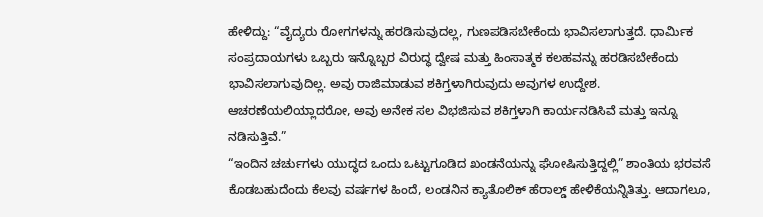ಹೇಳಿದ್ದು: “ವೈದ್ಯರು ರೋಗಗಳನ್ನು ಹರಡಿಸುವುದಲ್ಲ, ಗುಣಪಡಿಸಬೇಕೆಂದು ಭಾವಿಸಲಾಗುತ್ತದೆ. ಧಾರ್ಮಿಕ ಸಂಪ್ರದಾಯಗಳು ಒಬ್ಬರು ಇನ್ನೊಬ್ಬರ ವಿರುದ್ಧ ದ್ವೇಷ ಮತ್ತು ಹಿಂಸಾತ್ಮಕ ಕಲಹವನ್ನು ಹರಡಿಸಬೇಕೆಂದು ಭಾವಿಸಲಾಗುವುದಿಲ್ಲ. ಅವು ರಾಜಿಮಾಡುವ ಶಕಿಗ್ತಳಾಗಿರುವುದು ಅವುಗಳ ಉದ್ದೇಶ. ಆಚರಣೆಯಲಿಯ್ಲಾದರೋ, ಅವು ಅನೇಕ ಸಲ ವಿಭಜಿಸುವ ಶಕಿಗ್ತಳಾಗಿ ಕಾರ್ಯನಡಿಸಿವೆ ಮತ್ತು ಇನ್ನೂ ನಡಿಸುತ್ತಿವೆ.”
“ಇಂದಿನ ಚರ್ಚುಗಳು ಯುದ್ಧದ ಒಂದು ಒಟ್ಟುಗೂಡಿದ ಖಂಡನೆಯನ್ನು ಘೋಷಿಸುತ್ತಿದ್ದಲ್ಲಿ” ಶಾಂತಿಯ ಭರವಸೆ ಕೊಡಬಹುದೆಂದು ಕೆಲವು ವರ್ಷಗಳ ಹಿಂದೆ, ಲಂಡನಿನ ಕ್ಯಾತೊಲಿಕ್ ಹೆರಾಲ್ಡ್ ಹೇಳಿಕೆಯನ್ನಿತಿತ್ತು. ಆದಾಗಲೂ,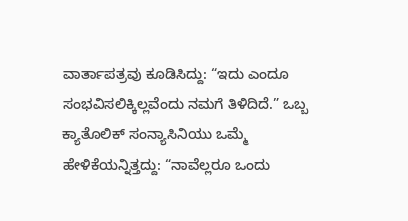ವಾರ್ತಾಪತ್ರವು ಕೂಡಿಸಿದ್ದು: “ಇದು ಎಂದೂ ಸಂಭವಿಸಲಿಕ್ಕಿಲ್ಲವೆಂದು ನಮಗೆ ತಿಳಿದಿದೆ.” ಒಬ್ಬ ಕ್ಯಾತೊಲಿಕ್ ಸಂನ್ಯಾಸಿನಿಯು ಒಮ್ಮೆ ಹೇಳಿಕೆಯನ್ನಿತ್ತದ್ದು: “ನಾವೆಲ್ಲರೂ ಒಂದು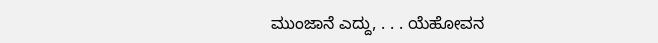ಮುಂಜಾನೆ ಎದ್ದು, . . . ಯೆಹೋವನ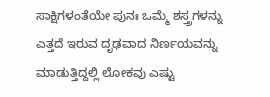ಸಾಕ್ಷಿಗಳಂತೆಯೇ ಪುನಃ ಒಮ್ಮೆ ಶಸ್ತ್ರಗಳನ್ನು ಎತ್ತದೆ ಇರುವ ದೃಢವಾದ ನಿರ್ಣಯವನ್ನು ಮಾಡುತ್ತಿದ್ದಲ್ಲಿ ಲೋಕವು ಎಷ್ಟು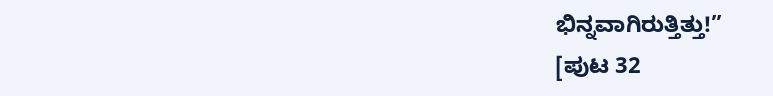ಭಿನ್ನವಾಗಿರುತ್ತಿತ್ತು!”
[ಪುಟ 32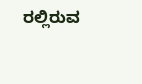ರಲ್ಲಿರುವ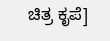ಚಿತ್ರ ಕೃಪೆ]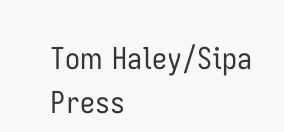Tom Haley/Sipa Press